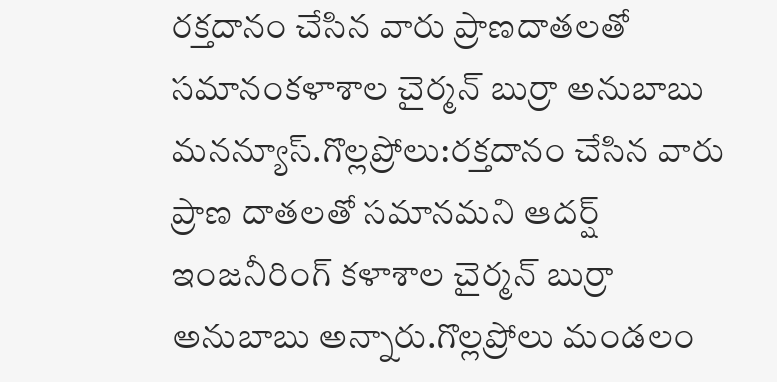రక్తదానం చేసిన వారు ప్రాణదాతలతో సమానంకళాశాల చైర్మన్ బుర్రా అనుబాబు
మనన్యూస్.గొల్లప్రోలు:రక్తదానం చేసిన వారు ప్రాణ దాతలతో సమానమని ఆదర్ష్ ఇంజనీరింగ్ కళాశాల చైర్మన్ బుర్రా అనుబాబు అన్నారు.గొల్లప్రోలు మండలం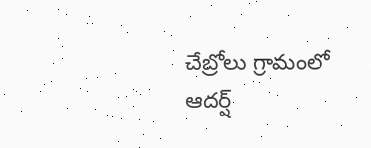చేబ్రోలు గ్రామంలో ఆదర్ష్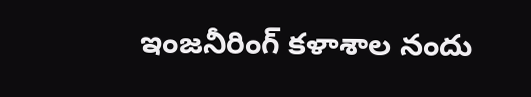ఇంజనీరింగ్ కళాశాల నందు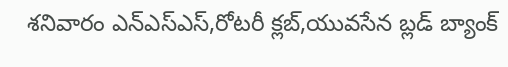శనివారం ఎన్ఎస్ఎస్,రోటరీ క్లబ్,యువసేన బ్లడ్ బ్యాంక్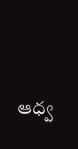ఆధ్వ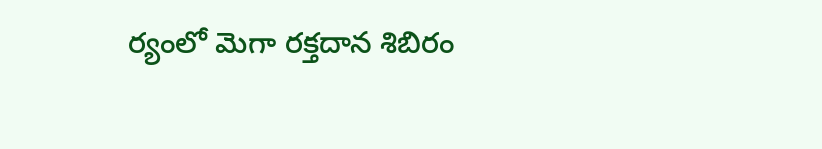ర్యంలో మెగా రక్తదాన శిబిరం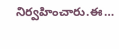నిర్వహించారు.ఈ…